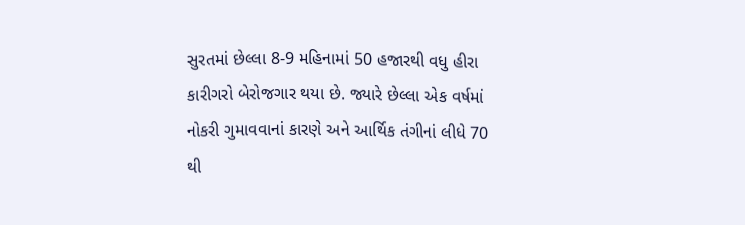સુરતમાં છેલ્લા 8-9 મહિનામાં 50 હજારથી વધુ હીરા કારીગરો બેરોજગાર થયા છે. જ્યારે છેલ્લા એક વર્ષમાં નોકરી ગુમાવવાનાં કારણે અને આર્થિક તંગીનાં લીધે 70 થી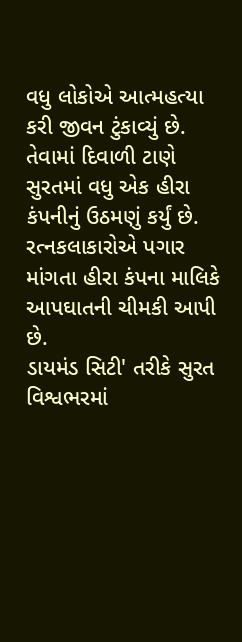વધુ લોકોએ આત્મહત્યા કરી જીવન ટુંકાવ્યું છે. તેવામાં દિવાળી ટાણે સુરતમાં વધુ એક હીરા કંપનીનું ઉઠમણું કર્યું છે. રત્નકલાકારોએ પગાર માંગતા હીરા કંપના માલિકે આપઘાતની ચીમકી આપી છે.
ડાયમંડ સિટી' તરીકે સુરત વિશ્વભરમાં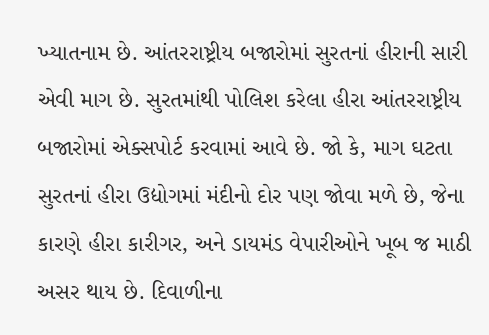ખ્યાતનામ છે. આંતરરાષ્ટ્રીય બજારોમાં સુરતનાં હીરાની સારી એવી માગ છે. સુરતમાંથી પોલિશ કરેલા હીરા આંતરરાષ્ટ્રીય બજારોમાં એક્સપોર્ટ કરવામાં આવે છે. જો કે, માગ ઘટતા સુરતનાં હીરા ઉદ્યોગમાં મંદીનો દોર પણ જોવા મળે છે, જેના કારણે હીરા કારીગર, અને ડાયમંડ વેપારીઓને ખૂબ જ માઠી અસર થાય છે. દિવાળીના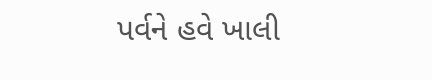પર્વને હવે ખાલી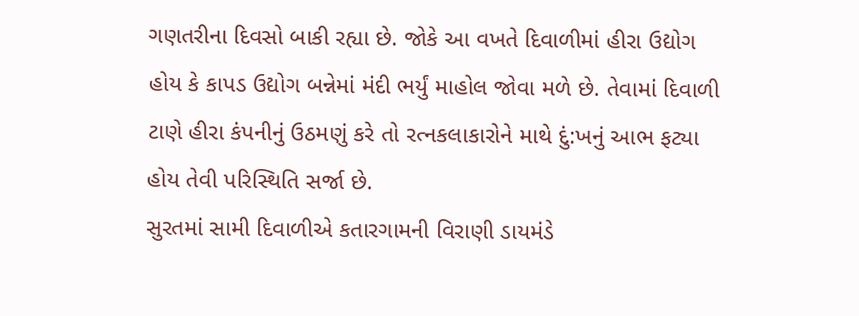ગણતરીના દિવસો બાકી રહ્યા છે. જોકે આ વખતે દિવાળીમાં હીરા ઉદ્યોગ હોય કે કાપડ ઉદ્યોગ બન્નેમાં મંદી ભર્યું માહોલ જોવા મળે છે. તેવામાં દિવાળી ટાણે હીરા કંપનીનું ઉઠમણું કરે તો રત્નકલાકારોને માથે દું:ખનું આભ ફટ્યા હોય તેવી પરિસ્થિતિ સર્જા છે.
સુરતમાં સામી દિવાળીએ કતારગામની વિરાણી ડાયમંડે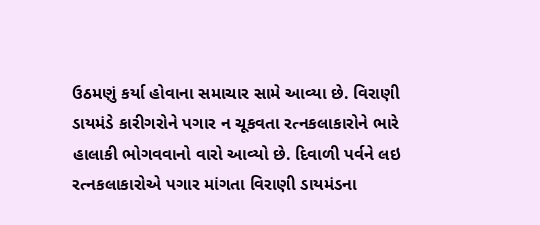ઉઠમણું કર્યા હોવાના સમાચાર સામે આવ્યા છે. વિરાણી ડાયમંડે કારીગરોને પગાર ન ચૂકવતા રત્નકલાકારોને ભારે હાલાકી ભોગવવાનો વારો આવ્યો છે. દિવાળી પર્વને લઇ રત્નકલાકારોએ પગાર માંગતા વિરાણી ડાયમંડના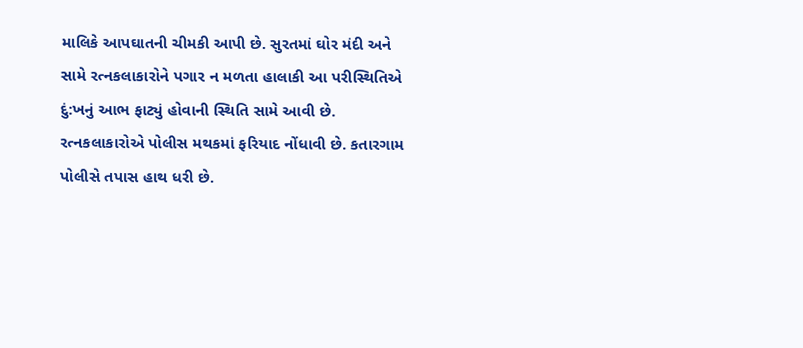માલિકે આપઘાતની ચીમકી આપી છે. સુરતમાં ઘોર મંદી અને સામે રત્નકલાકારોને પગાર ન મળતા હાલાકી આ પરીસ્થિતિએ દું:ખનું આભ ફાટ્યું હોવાની સ્થિતિ સામે આવી છે. રત્નકલાકારોએ પોલીસ મથકમાં ફરિયાદ નોંધાવી છે. કતારગામ પોલીસે તપાસ હાથ ધરી છે.